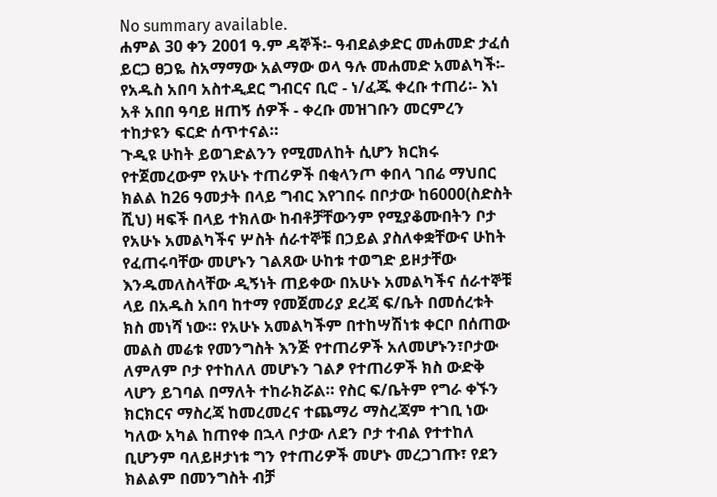No summary available.
ሐምል 30 ቀን 2001 ዓ.ም ዳኞች፡- ዓብደልቃድር መሐመድ ታፈሰ ይርጋ ፀጋዬ ስአማማው አልማው ወላ ዓሉ መሐመድ አመልካች፡- የአዱስ አበባ አስተዲደር ግብርና ቢሮ - ነ/ፈጁ ቀረቡ ተጠሪ፡- እነ አቶ አበበ ዓባይ ዘጠኝ ሰዎች - ቀረቡ መዝገቡን መርምረን ተከታዩን ፍርድ ሰጥተናል።
ጉዲዩ ሁከት ይወገድልንን የሚመለከት ሲሆን ክርክሩ የተጀመረውም የአሁኑ ተጠሪዎች በቂላንጦ ቀበላ ገበሬ ማህበር ክልል ከ26 ዓመታት በላይ ግብር እየገበሩ በቦታው ከ6000(ስድስት ሺህ) ዛፍች በላይ ተክለው ከብቶቻቸውንም የሚያቆሙበትን ቦታ የአሁኑ አመልካችና ሦስት ሰራተኞቹ በኃይል ያስለቀቋቸውና ሁከት የፈጠሩባቸው መሆኑን ገልጸው ሁከቱ ተወግድ ይዞታቸው እንዱመለስላቸው ዲኝነት ጠይቀው በአሁኑ አመልካችና ሰራተኞቹ ላይ በአዱስ አበባ ከተማ የመጀመሪያ ደረጃ ፍ/ቤት በመሰረቱት ክስ መነሻ ነው። የአሁኑ አመልካችም በተከሣሽነቱ ቀርቦ በሰጠው መልስ መሬቱ የመንግስት እንጅ የተጠሪዎች አለመሆኑን፣ቦታው ለምለም ቦታ የተከለለ መሆኑን ገልፆ የተጠሪዎች ክስ ውድቅ ላሆን ይገባል በማለት ተከራክሯል። የስር ፍ/ቤትም የግራ ቀኙን ክርክርና ማስረጃ ከመረመረና ተጨማሪ ማስረጃም ተገቢ ነው ካለው አካል ከጠየቀ በኋላ ቦታው ለደን ቦታ ተብል የተተከለ ቢሆንም ባለይዞታነቱ ግን የተጠሪዎች መሆኑ መረጋገጡ፣ የደን ክልልም በመንግስት ብቻ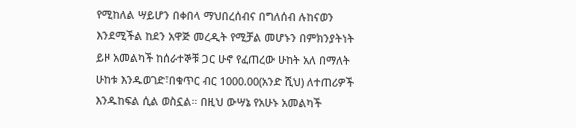የሚከለል ሣይሆን በቀበላ ማህበረሰብና በግለሰብ ሉከናወን እንደሚችል ከደን አዋጅ መረዲት የሚቻል መሆኑን በምክንያትነት ይዞ አመልካች ከሰራተኞቹ ጋር ሁኖ የፈጠረው ሁከት አለ በማለት ሁከቱ እንዱወገድ፣በቁጥር ብር 1000.00(አንድ ሺህ) ለተጠሪዎች እንዱከፍል ሲል ወስኗል። በዚህ ውሣኔ የአሁኑ አመልካች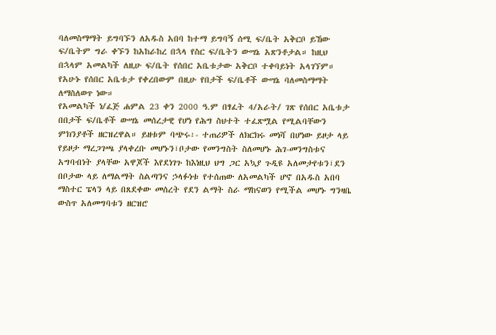ባለመስማማት ይግባኙን ለአዱስ አበባ ከተማ ይግባኝ ሰሚ ፍ/ቤት አቅርቦ ይኸው ፍ/ቤትም ግራ ቀኙን ከአከራከረ በኋላ የስር ፍ/ቤትን ውሣኔ አጽንቶታል። ከዚህ በኋላም አመልካች ለዚሁ ፍ/ቤት የሰበር አቤቱታው አቅርቦ ተቀባይነት አላገኘም። የአሁኑ የሰበር አቤቱታ የቀረበውም በዚሁ የበታች ፍ/ቤቶች ውሣኔ ባለመስማማት ለማስለወጥ ነው።
የአመልካች ነ/ፈጅ ሐምል 23 ቀን 2000 ዓ.ም በፃፈት 4/አራት/ ገጽ የሰበር አቤቱታ በበታች ፍ/ቤቶች ውሣኔ መሰረታዊ የሆነ የሕግ ስህተት ተፈጽሟል የሚልባቸውን ምክንያቶች ዘርዝረዋል። ይዘቱም ባጭሩ፡- ተጠሪዎች ለክርክሩ መነሻ በሆነው ይዞታ ላይ የይዞታ ማረጋገጫ ያላቀረቡ መሆኑን፣ቦታው የመንግስት ስለመሆኑ ሕገ-መንግስቱና አግባብነት ያላቸው አዋጆች እየደነገጉ ከእነዚህ ህግ ጋር አኳያ ጉዲዩ አለመታየቱን፣ደን በቦታው ላይ ለማልማት ስልጣንና ኃላፉነቱ የተሰጠው ለአመልካች ሆኖ በአዱስ አበባ ማስተር ፔላን ላይ በጸደቀው መሰረት የደን ልማት ስራ ማከናወን የሚችል መሆኑ ግንዛቤ ውስጥ አለመግባቱን ዘርዝሮ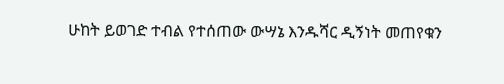ሁከት ይወገድ ተብል የተሰጠው ውሣኔ እንዱሻር ዲኝነት መጠየቁን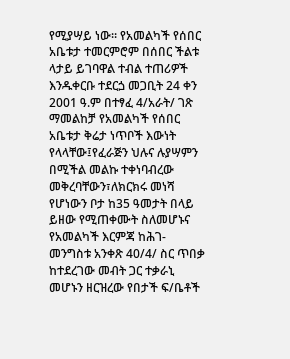የሚያሣይ ነው። የአመልካች የሰበር አቤቱታ ተመርምሮም በሰበር ችልቱ ላታይ ይገባዋል ተብል ተጠሪዎች እንዱቀርቡ ተደርጏ መጋቢት 24 ቀን 2001 ዓ.ም በተፃፈ 4/አራት/ ገጽ ማመልከቻ የአመልካች የሰበር አቤቱታ ቅሬታ ነጥቦች እውነት የላላቸው፤የፈራጅን ህሉና ሉያሣምን በሚችል መልኩ ተቀነባብረው መቅረባቸውን፣ለክርክሩ መነሻ የሆነውን ቦታ ከ35 ዓመታት በላይ ይዘው የሚጠቀሙት ስለመሆኑና የአመልካች እርምጃ ከሕገ-መንግስቱ አንቀጽ 40/4/ ስር ጥበቃ ከተደረገው መብት ጋር ተቃራኒ መሆኑን ዘርዝረው የበታች ፍ/ቤቶች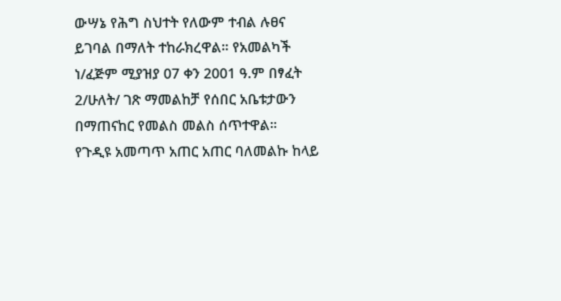ውሣኔ የሕግ ስህተት የለውም ተብል ሉፀና ይገባል በማለት ተከራክረዋል። የአመልካች ነ/ፈጅም ሚያዝያ 07 ቀን 2001 ዓ.ም በፃፈት 2/ሁለት/ ገጽ ማመልከቻ የሰበር አቤቱታውን በማጠናከር የመልስ መልስ ሰጥተዋል።
የጉዲዩ አመጣጥ አጠር አጠር ባለመልኩ ከላይ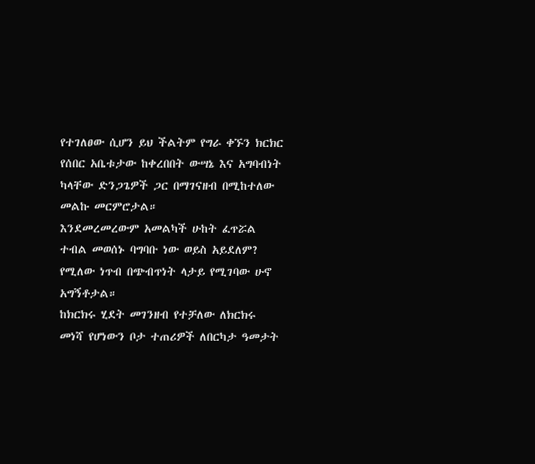የተገለፀው ሲሆን ይህ ችልትም የግራ ቀኙን ክርክር የሰበር አቤቱታው ከቀረበበት ውሣኔ እና አግባብነት ካላቸው ድንጋጌዎች ጋር በማገናዘብ በሚከተለው መልኩ መርምሮታል።
እንደመረመረውም አመልካች ሁከት ፈጥሯል ተብል መወሰኑ ባግባቡ ነው ወይስ አይደለም? የሚለው ነጥብ በጭብጥነት ላታይ የሚገባው ሁኖ አግኝቶታል።
ከክርክሩ ሂደት መገንዘብ የተቻለው ለክርክሩ መነሻ የሆነውን ቦታ ተጠሪዎች ለበርካታ ዓመታት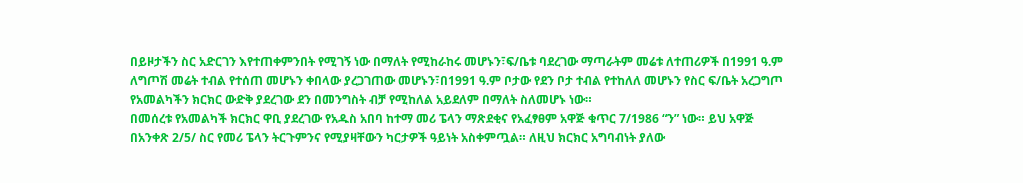በይዞታችን ስር አድርገን እየተጠቀምንበት የሚገኝ ነው በማለት የሚከራከሩ መሆኑን፣ፍ/ቤቱ ባደረገው ማጣራትም መሬቱ ለተጠሪዎች በ1991 ዓ.ም ለግጦሽ መሬት ተብል የተሰጠ መሆኑን ቀበላው ያረጋገጠው መሆኑን፣በ1991 ዓ.ም ቦታው የደን ቦታ ተብል የተከለለ መሆኑን የስር ፍ/ቤት አረጋግጦ የአመልካችን ክርክር ውድቅ ያደረገው ደን በመንግስት ብቻ የሚከለል አይደለም በማለት ስለመሆኑ ነው።
በመሰረቱ የአመልካች ክርክር ዋቢ ያደረገው የአዱስ አበባ ከተማ መሪ ፔላን ማጽደቂና የአፈፃፀም አዋጅ ቁጥር 7/1986 “ን” ነው። ይህ አዋጅ በአንቀጽ 2/5/ ስር የመሪ ፔላን ትርጉምንና የሚያዛቸውን ካርታዎች ዓይነት አስቀምጧል። ለዚህ ክርክር አግባብነት ያለው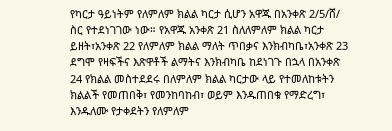የካርታ ዓይነትም የለምለም ክልል ካርታ ሲሆን አዋጁ በአንቀጽ 2/5/ሸ/ ስር የተደነገገው ነው። የአዋጁ አንቀጽ 21 ስለለምለም ክልል ካርታ ይዘት፣አንቀጽ 22 የለምለም ክልል ማለት ጥበቃና እንክብካቤ፣አንቀጽ 23 ደግሞ የዛፍችና እጽዋቶች ልማትና እንክብካቤ ከደነገጉ በኋላ በአንቀጽ 24 የክልል መስተደደሩ በለምለም ክልል ካርታው ላይ የተመለከቱትን ክልልች የመጠበቅ፣ የመንከባከብ፣ ወይም እንዱጠበቁ የማድረግ፣ እንዱለሙ የታቀደትን የለምለም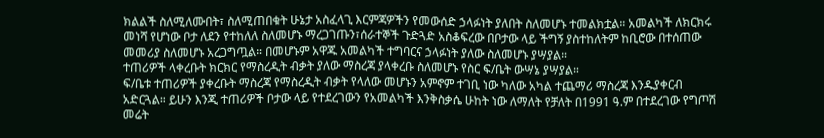ክልልች ስለሚለሙበት፣ ስለሚጠበቁት ሁኔታ አስፈላጊ እርምጃዎችን የመውሰድ ኃላፉነት ያለበት ስለመሆኑ ተመልክቷል። አመልካች ለክርክሩ መነሻ የሆነው ቦታ ለደን የተከለለ ስለመሆኑ ማረጋገጡን፣ሰራተኞች ጉድጓድ አስቆፍረው በቦታው ላይ ችግኝ ያስተከለትም ከቢሮው በተሰጠው መመሪያ ስለመሆኑ አረጋግጧል። በመሆኑም አዋጁ አመልካች ተግባርና ኃላፉነት ያለው ስለመሆኑ ያሣያል።
ተጠሪዎች ላቀረቡት ክርክር የማስረዲት ብቃት ያለው ማስረጃ ያላቀረቡ ስለመሆኑ የስር ፍ/ቤት ውሣኔ ያሣያል።
ፍ/ቤቱ ተጠሪዎች ያቀረቡት ማስረጃ የማስረዲት ብቃት የላለው መሆኑን አምኖም ተገቢ ነው ካለው አካል ተጨማሪ ማስረጃ እንዱያቀርብ አድርጓል። ይሁን እንጂ ተጠሪዎች ቦታው ላይ የተደረገውን የአመልካች እንቅስቃሴ ሁከት ነው ለማለት የቻለት በ1991 ዓ.ም በተደረገው የግጦሽ መሬት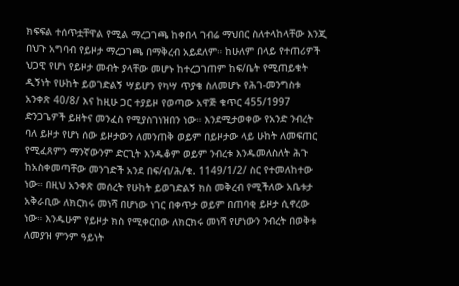ክፍፍል ተሰጥቷቸዋል የሚል ማረጋገጫ ከቀበላ ገብሬ ማህበር ስለተላከላቸው እንጂ በህጉ አግባብ የይዞታ ማረጋገጫ በማቅረብ አይደለም። ከሁለም በላይ የተጠሪዎች ህጋዊ የሆነ የይዞታ መብት ያላቸው መሆኑ ከተረጋገጠም ከፍ/ቤት የሚጠይቁት ዲኝነት የሁከት ይወገድልኝ ሣይሆን የካሣ ጥያቄ ስለመሆኑ የሕገ-መንግስቱ አንቀጽ 40/8/ እና ከዚሁ ጋር ተያይዞ የወጣው አዋጅ ቁጥር 455/1997 ድንጋጌዎች ይዘትና መንፈስ የሚያስገነዝበን ነው። እንደሚታወቀው የአንድ ንብረት ባለ ይዞታ የሆነ ሰው ይዞታውን ለመንጠቅ ወይም በይዞታው ላይ ሁከት ለመፍጠር የሚፈጸምን ማንኛውንም ድርጊት እንዱቆም ወይም ንብረቱ እንዱመለስለት ሕጉ ከአስቀመጣቸው መንገድች አንደ በፍ/ብ/ሕ/ቁ. 1149/1/2/ ስር የተመለከተው ነው። በዚህ አንቀጽ መሰረት የሁከት ይወገድልኝ ክስ መቅረብ የሚችለው አቤቱታ አቅራቢው ለክርክሩ መነሻ በሆነው ነገር በቀጥታ ወይም በጠባቂ ይዞታ ሲኖረው ነው። እንዱሁም የይዞታ ክስ የሚቀርበው ለክርክሩ መነሻ የሆነውን ንብረት በወቅቱ ለመያዝ ምንም ዓይነት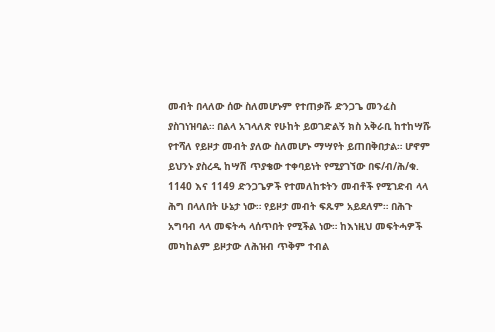መብት በላለው ሰው ስለመሆኑም የተጠቃሹ ድንጋጌ መንፈስ ያስገነዝባል። በልላ አገላለጽ የሁከት ይወገድልኝ ክስ አቅራቢ ከተከሣሹ የተሻለ የይዞታ መብት ያለው ስለመሆኑ ማሣየት ይጠበቅበታል። ሆኖም ይህንኑ ያስረዲ ከሣሽ ጥያቄው ተቀባይነት የሚያገኘው በፍ/ብ/ሕ/ቁ. 1140 እና 1149 ድንጋጌዎች የተመለከቱትን መብቶች የሚገድብ ላላ ሕግ በላለበት ሁኔታ ነው። የይዞታ መብት ፍጹም አይደለም። በሕጉ አግባብ ላላ መፍትሓ ላሰጥበት የሚችል ነው። ከእነዚህ መፍትሓዎች መካከልም ይዞታው ለሕዝብ ጥቅም ተብል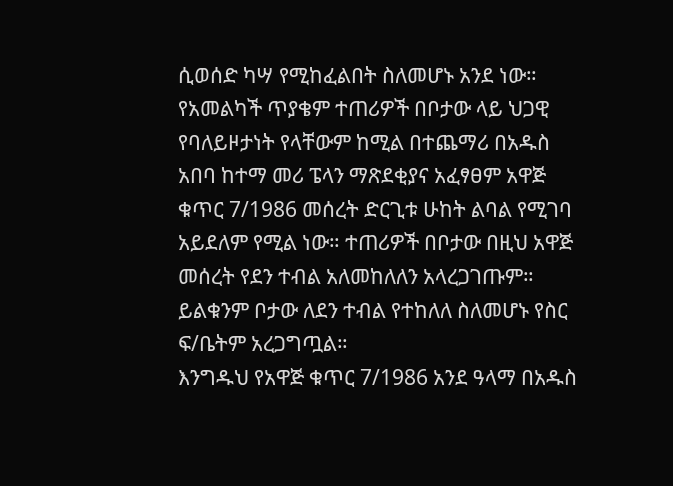ሲወሰድ ካሣ የሚከፈልበት ስለመሆኑ አንደ ነው።
የአመልካች ጥያቄም ተጠሪዎች በቦታው ላይ ህጋዊ የባለይዞታነት የላቸውም ከሚል በተጨማሪ በአዱስ አበባ ከተማ መሪ ፔላን ማጽደቂያና አፈፃፀም አዋጅ ቁጥር 7/1986 መሰረት ድርጊቱ ሁከት ልባል የሚገባ አይደለም የሚል ነው። ተጠሪዎች በቦታው በዚህ አዋጅ መሰረት የደን ተብል አለመከለለን አላረጋገጡም። ይልቁንም ቦታው ለደን ተብል የተከለለ ስለመሆኑ የስር ፍ/ቤትም አረጋግጧል።
እንግዱህ የአዋጅ ቁጥር 7/1986 አንደ ዓላማ በአዱስ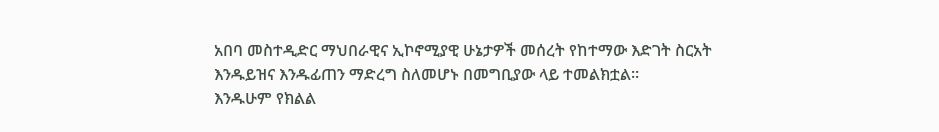አበባ መስተዲድር ማህበራዊና ኢኮኖሚያዊ ሁኔታዎች መሰረት የከተማው እድገት ስርአት እንዱይዝና እንዱፊጠን ማድረግ ስለመሆኑ በመግቢያው ላይ ተመልክቷል።
እንዱሁም የክልል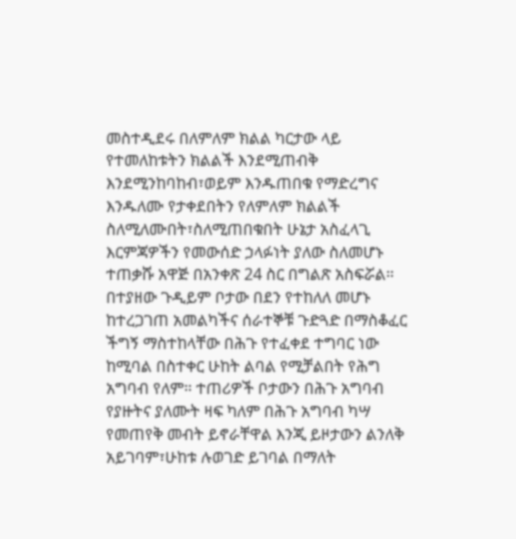መስተዲደሩ በለምለም ክልል ካርታው ላይ የተመለከቱትን ክልልች እንደሚጠብቅ እንደሚንከባከብ፣ወይም እንዱጠበቁ የማድረግና እንዱለሙ የታቀደበትን የለምለም ክልልች ስለሚለሙበት፣ስለሚጠበቁበት ሁኔታ አስፈላጊ እርምጃዎችን የመውሰድ ኃላፉነት ያለው ስለመሆኑ ተጠቃሹ አዋጅ በአንቀጽ 24 ስር በግልጽ አስፍሯል።
በተያዘው ጉዲይም ቦታው በደን የተከለለ መሆኑ ከተረጋገጠ አመልካችና ሰራተኞቹ ጉድጓድ በማስቆፈር ችግኝ ማስተከላቸው በሕጉ የተፈቀደ ተግባር ነው ከሚባል በስተቀር ሁከት ልባል የሚቻልበት የሕግ አግባብ የለም። ተጠሪዎች ቦታውን በሕጉ አግባብ የያዙትና ያለሙት ዛፍ ካለም በሕጉ አግባብ ካሣ የመጠየቅ መብት ይኖራቸዋል እንጂ ይዞታውን ልንለቅ አይገባም፣ሁከቱ ሉወገድ ይገባል በማለት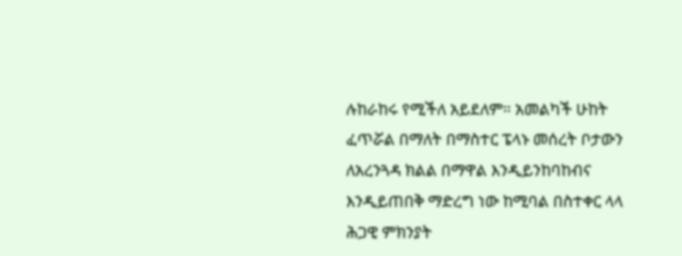ሉከራከሩ የሚችለ አይደለም። አመልካች ሁከት ፈጥሯል በማለት በማስተር ፔላኑ መሰረት ቦታውን ለአረንጓዳ ክልል በማዋል እንዲይንከባከብና እንዲይጠበቅ ማድረግ ነው ከሚባል በስተቀር ላላ ሕጋዊ ምክንያት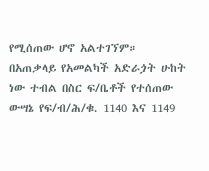የሚሰጠው ሆኖ አልተገኘም።
በአጠቃላይ የአመልካች አድራጏት ሁከት ነው ተብል በስር ፍ/ቤቶች የተሰጠው ውሣኔ የፍ/ብ/ሕ/ቁ. 1140 እና 1149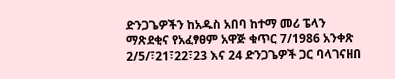ድንጋጌዎችን ከአዱስ አበባ ከተማ መሪ ፔላን ማጽደቂና የአፈፃፀም አዋጅ ቁጥር 7/1986 አንቀጽ 2/5/፣21፣22፣23 እና 24 ድንጋጌዎች ጋር ባላገናዘበ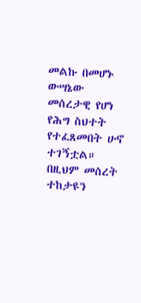መልኩ በመሆኑ ውሣኔው መሰረታዊ የሆነ የሕግ ስህተት የተፈጸመበት ሁኖ ተገኝቷል። በዚህም መሰረት ተከታዩን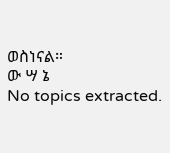ወስነናል።
ው ሣ ኔ
No topics extracted.